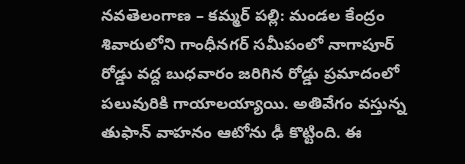నవతెలంగాణ – కమ్మర్ పల్లి: మండల కేంద్రం శివారులోని గాంధీనగర్ సమీపంలో నాగాపూర్ రోడ్డు వద్ద బుధవారం జరిగిన రోడ్డు ప్రమాదంలో పలువురికి గాయాలయ్యాయి. అతివేగం వస్తున్న తుఫాన్ వాహనం ఆటోను ఢీ కొట్టింది. ఈ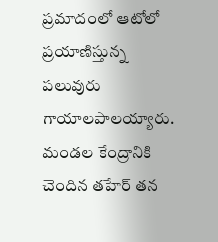ప్రమాదంలో ఆటోలో ప్రయాణిస్తున్న పలువురు గాయాలపాలయ్యారు. మండల కేంద్రానికి చెందిన తహేర్ తన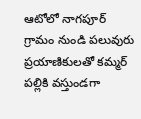ఆటోలో నాగపూర్ గ్రామం నుండి పలువురు ప్రయాణికులతో కమ్మర్ పల్లికి వస్తుండగా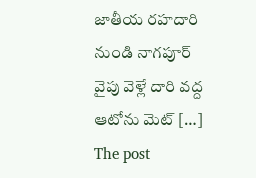జాతీయ రహదారి నుండి నాగపూర్ వైపు వెళ్లే దారి వద్ద ఆటోను మెట్ […]
The post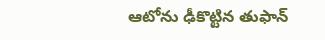ఆటోను ఢీకొట్టిన తుఫాన్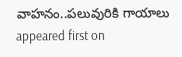వాహనం..పలువురికి గాయాలు appeared first on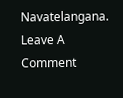Navatelangana.
Leave A Comment